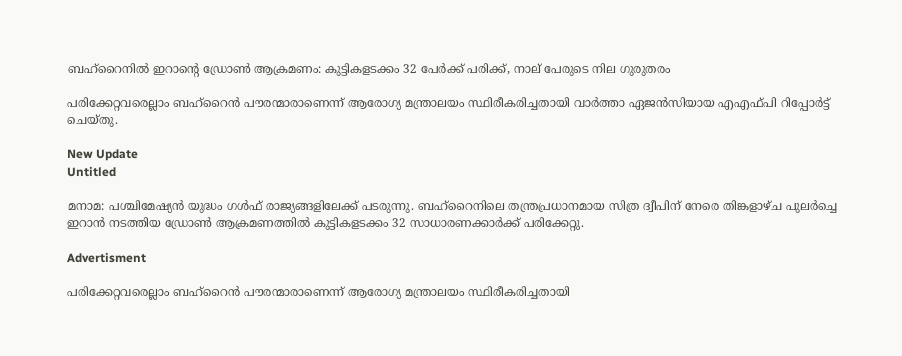ബഹ്‌റൈനിൽ ഇറാന്റെ ഡ്രോൺ ആക്രമണം: കുട്ടികളടക്കം 32 പേർക്ക് പരിക്ക്, നാല് പേരുടെ നില ഗുരുതരം

പരിക്കേറ്റവരെല്ലാം ബഹ്റൈന്‍ പൗരന്മാരാണെന്ന് ആരോഗ്യ മന്ത്രാലയം സ്ഥിരീകരിച്ചതായി വാര്‍ത്താ ഏജന്‍സിയായ എഎഫ്പി റിപ്പോര്‍ട്ട് ചെയ്തു.

New Update
Untitled

മനാമ: പശ്ചിമേഷ്യന്‍ യുദ്ധം ഗള്‍ഫ് രാജ്യങ്ങളിലേക്ക് പടരുന്നു. ബഹ്റൈനിലെ തന്ത്രപ്രധാനമായ സിത്ര ദ്വീപിന് നേരെ തിങ്കളാഴ്ച പുലര്‍ച്ചെ ഇറാന്‍ നടത്തിയ ഡ്രോണ്‍ ആക്രമണത്തില്‍ കുട്ടികളടക്കം 32 സാധാരണക്കാര്‍ക്ക് പരിക്കേറ്റു.

Advertisment

പരിക്കേറ്റവരെല്ലാം ബഹ്റൈന്‍ പൗരന്മാരാണെന്ന് ആരോഗ്യ മന്ത്രാലയം സ്ഥിരീകരിച്ചതായി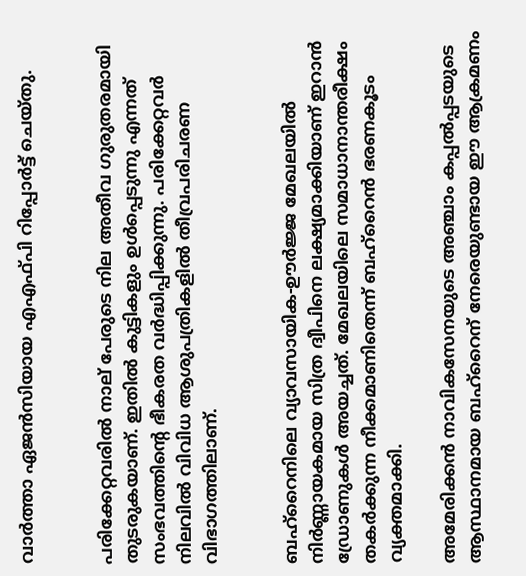വാര്‍ത്താ ഏജന്‍സിയായ എഎഫ്പി റിപ്പോര്‍ട്ട് ചെയ്തു.


പരിക്കേറ്റവരില്‍ നാല് പേരുടെ നില അതീവ ഗുരുതരമായി തുടരുകയാണ്. ഇതില്‍ കുട്ടികളും ഉള്‍പ്പെടുന്നു എന്നത് സംഭവത്തിന്റെ ഭീകരത വര്‍ദ്ധിപ്പിക്കുന്നു. പരിക്കേറ്റവര്‍ നിലവില്‍ വിവിധ ആശുപത്രികളില്‍ തീവ്രപരിചരണ വിഭാഗത്തിലാണ്.


ബഹ്റൈനിലെ വ്യാവസായിക-ഊര്‍ജ്ജ മേഖലയില്‍ നിര്‍ണ്ണായകമായ സിത്ര ദ്വീപിനെ ലക്ഷ്യമാക്കിയാണ് ഇറാന്‍ ഡ്രോണുകള്‍ അയച്ചത്. മേഖലയിലെ സമാധാനാന്തരീക്ഷം തകര്‍ക്കുന്ന നീക്കമാണിതെന്ന് ബഹ്റൈന്‍ ഭരണകൂടം വ്യക്തമാക്കി.

അമേരിക്കന്‍ നാവികസേനയുടെ അഞ്ചാം കപ്പല്‍പ്പടയുടെ ആസ്ഥാനമായ ബഹ്റൈന് നേരെയുണ്ടായ ഈ ആക്രമണം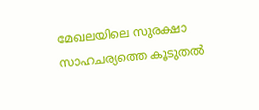മേഖലയിലെ സുരക്ഷാ സാഹചര്യത്തെ കൂടുതല്‍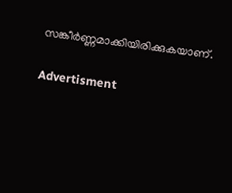സങ്കീര്‍ണ്ണമാക്കിയിരിക്കുകയാണ്.

Advertisment